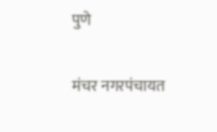पुणे

मंचर नगरपंचायत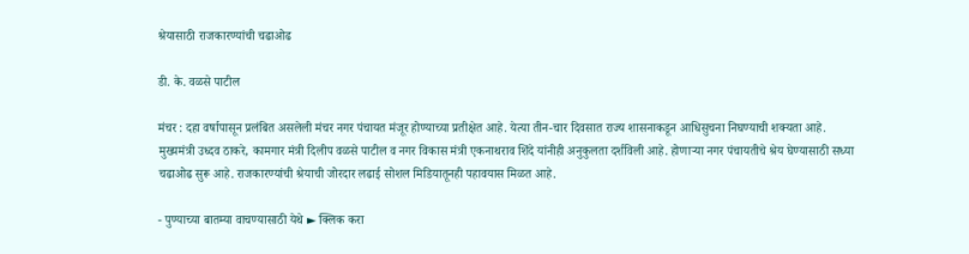श्रेयासाठी राजकारण्यांची चढाओढ

डी. के. वळसे पाटील

मंचर : दहा वर्षापासून प्रलंबित असलेली मंचर नगर पंचायत मंजूर होण्याच्या प्रतीक्षेत आहे. येत्या तीन-चार दिवसात राज्य शासनाकडून आधिसुचना निघण्याची शक्यता आहे. मुख्यमंत्री उध्दव ठाकरे, कामगार मंत्री दिलीप वळसे पाटील व नगर विकास मंत्री एकनाथराव शिंदे यांनीही अनुकुलता दर्शविली आहे. होणाऱ्या नगर पंचायतीचे श्रेय घेण्यासाठी सध्या चढाओढ सुरू आहे. राजकारण्यांची श्रेयाची जोरदार लढाई सोशल मिडियातूनही पहावयास मिळत आहे.

- पुण्याच्या बातम्या वाचण्यासाठी येथे ► क्लिक करा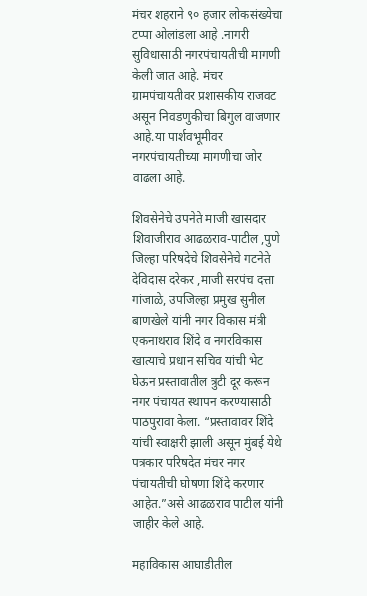मंचर शहराने ९० हजार लोकसंख्येचा टप्पा ओलांडला आहे .नागरी सुविधासाठी नगरपंचायतीची मागणी  केली जात आहे. मंचर ग्रामपंचायतीवर प्रशासकीय राजवट असून निवडणुकीचा बिगुल वाजणार आहे.या पार्शवभूमीवर नगरपंचायतीच्या मागणीचा जोर वाढला आहे.

शिवसेनेचे उपनेते माजी खासदार शिवाजीराव आढळराव-पाटील ,पुणे जिल्हा परिषदेचे शिवसेनेचे गटनेते देविदास दरेकर ,माजी सरपंच दत्ता गांजाळे, उपजिल्हा प्रमुख सुनील बाणखेले यांनी नगर विकास मंत्री एकनाथराव शिंदे व नगरविकास खात्याचे प्रधान सचिव यांची भेट घेऊन प्रस्तावातील त्रुटी दूर करून नगर पंचायत स्थापन करण्यासाठी पाठपुरावा केला. “प्रस्तावावर शिंदे यांची स्वाक्षरी झाली असून मुंबई येथे पत्रकार परिषदेत मंचर नगर पंचायतीची घोषणा शिंदे करणार आहेत.”असे आढळराव पाटील यांनी जाहीर केले आहे.

महाविकास आघाडीतील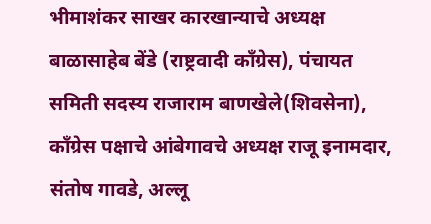भीमाशंकर साखर कारखान्याचे अध्यक्ष बाळासाहेब बेंडे (राष्ट्रवादी कॉंग्रेस), पंचायत समिती सदस्य राजाराम बाणखेले(शिवसेना), कॉंग्रेस पक्षाचे आंबेगावचे अध्यक्ष राजू इनामदार, संतोष गावडे, अल्लू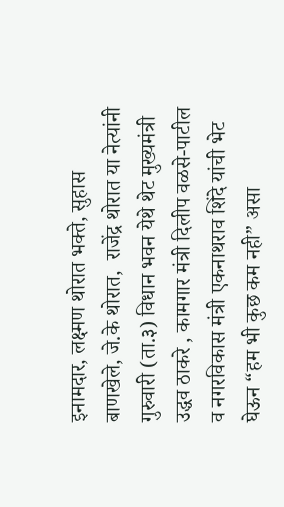इनामदार, लक्ष्मण थोरात भक्ते, सुहास बाणखेले, जे.के थोरात,  राजेंद्र थोरात या नेत्यांनी गुरुवारी (ता.३) विधान भवन येथे थेट मुख्यमंत्री उद्धव ठाकरे , कामगार मंत्री दिलीप वळसे-पाटील व नगरविकास मंत्री एकनाथराव शिंदे यांची भेट घेऊन “हम भी कुछ कम नही” असा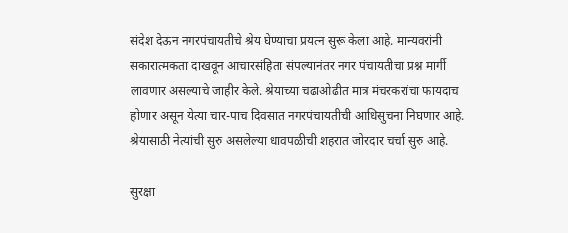संदेश देऊन नगरपंचायतीचे श्रेय घेण्याचा प्रयत्न सुरू केला आहे. मान्यवरांनी सकारात्मकता दाखवून आचारसंहिता संपल्यानंतर नगर पंचायतीचा प्रश्न मार्गी लावणार असल्याचे जाहीर केले. श्रेयाच्या चढाओढीत मात्र मंचरकरांचा फायदाच होणार असून येत्या चार-पाच दिवसात नगरपंचायतीची आधिसुचना निघणार आहे. श्रेयासाठी नेत्यांची सुरु असलेल्या धावपळीची शहरात जोरदार चर्चा सुरु आहे.

सुरक्षा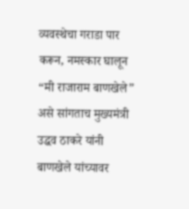व्यवस्थेचा गराडा पार करून, नमस्कार घालून “मी राजाराम बाणखेले” असे सांगताच मुख्यमंत्री उद्धव ठाकरे यांनी बाणखेले यांच्यावर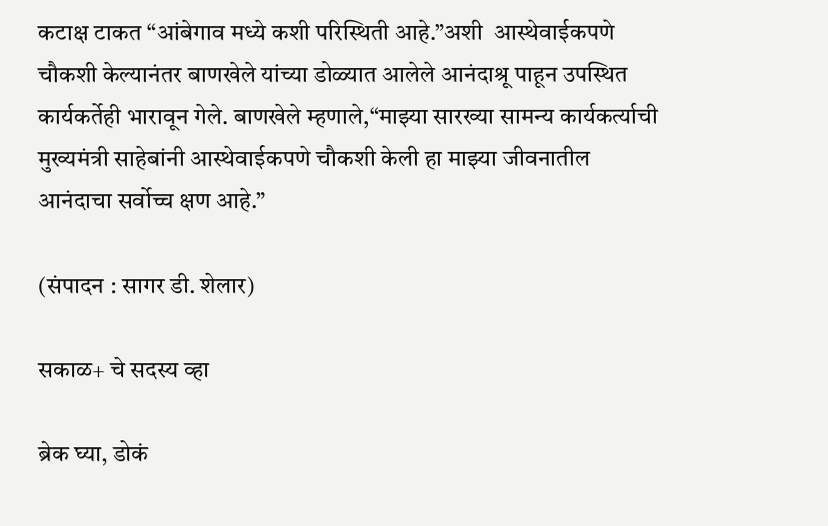कटाक्ष टाकत “आंबेगाव मध्ये कशी परिस्थिती आहे.”अशी  आस्थेवाईकपणे चौकशी केल्यानंतर बाणखेले यांच्या डोळ्यात आलेले आनंदाश्रू पाहून उपस्थित कार्यकर्तेही भारावून गेले. बाणखेले म्हणाले,“माझ्या सारख्या सामन्य कार्यकर्त्याची मुख्यमंत्री साहेबांनी आस्थेवाईकपणे चौकशी केली हा माझ्या जीवनातील आनंदाचा सर्वोच्च क्षण आहे.”

(संपादन : सागर डी. शेलार)

सकाळ+ चे सदस्य व्हा

ब्रेक घ्या, डोकं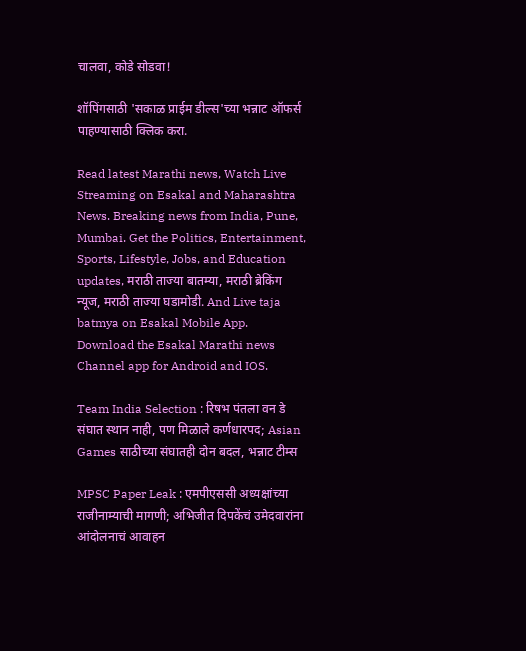चालवा, कोडे सोडवा!

शॉपिंगसाठी 'सकाळ प्राईम डील्स'च्या भन्नाट ऑफर्स पाहण्यासाठी क्लिक करा.

Read latest Marathi news, Watch Live Streaming on Esakal and Maharashtra News. Breaking news from India, Pune, Mumbai. Get the Politics, Entertainment, Sports, Lifestyle, Jobs, and Education updates, मराठी ताज्या बातम्या, मराठी ब्रेकिंग न्यूज, मराठी ताज्या घडामोडी. And Live taja batmya on Esakal Mobile App. Download the Esakal Marathi news Channel app for Android and IOS.

Team India Selection : रिषभ पंतला वन डे संघात स्थान नाही, पण मिळाले कर्णधारपद; Asian Games साठीच्या संघातही दोन बदल, भन्नाट टीम्स

MPSC Paper Leak : एमपीएससी अध्यक्षांच्या राजीनाम्याची मागणी; अभिजीत दिपकेंचं उमेदवारांना आंदोलनाचं आवाहन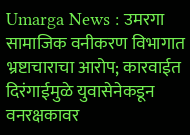Umarga News : उमरगा सामाजिक वनीकरण विभागात भ्रष्टाचाराचा आरोप; कारवाईत दिरंगाईमुळे युवासेनेकडून वनरक्षकावर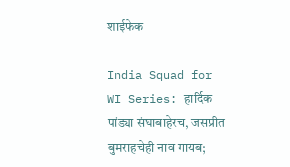शाईफेक

India Squad for WI Series: हार्दिक पांड्या संघाबाहेरच, जसप्रीत बुमराहचेही नाव गायब;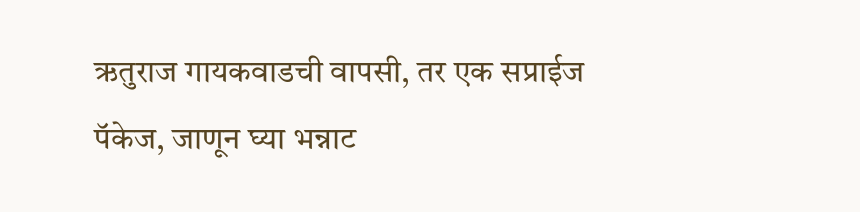ऋतुराज गायकवाडची वापसी, तर एक सप्राईज पॅकेज, जाणून घ्या भन्नाट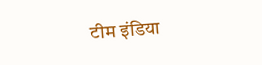टीम इंडिया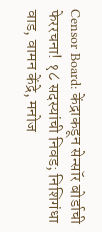Censor Board: केंद्राकडून सेन्सॉर बोर्डाची फेररचना! १८ सदस्यांची निवड; निशिगंधा वाड, वामन केंद्रे, मनोज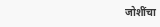जोशींचा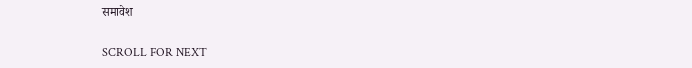समावेश

SCROLL FOR NEXT